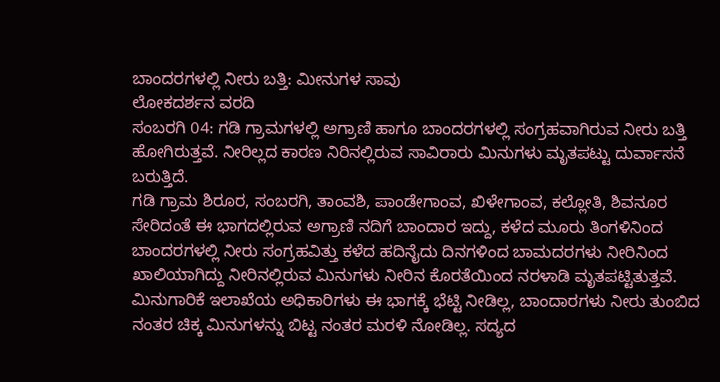ಬಾಂದರಗಳಲ್ಲಿ ನೀರು ಬತ್ತಿ: ಮೀನುಗಳ ಸಾವು
ಲೋಕದರ್ಶನ ವರದಿ
ಸಂಬರಗಿ 04: ಗಡಿ ಗ್ರಾಮಗಳಲ್ಲಿ ಅಗ್ರಾಣಿ ಹಾಗೂ ಬಾಂದರಗಳಲ್ಲಿ ಸಂಗ್ರಹವಾಗಿರುವ ನೀರು ಬತ್ತಿ ಹೋಗಿರುತ್ತವೆ. ನೀರಿಲ್ಲದ ಕಾರಣ ನಿರಿನಲ್ಲಿರುವ ಸಾವಿರಾರು ಮಿನುಗಳು ಮೃತಪಟ್ಟು ದುರ್ವಾಸನೆ ಬರುತ್ತಿದೆ.
ಗಡಿ ಗ್ರಾಮ ಶಿರೂರ, ಸಂಬರಗಿ, ತಾಂವಶಿ, ಪಾಂಡೇಗಾಂವ, ಖಿಳೇಗಾಂವ, ಕಲ್ಲೋತಿ, ಶಿವನೂರ ಸೇರಿದಂತೆ ಈ ಭಾಗದಲ್ಲಿರುವ ಅಗ್ರಾಣಿ ನದಿಗೆ ಬಾಂದಾರ ಇದ್ದು, ಕಳೆದ ಮೂರು ತಿಂಗಳಿನಿಂದ ಬಾಂದರಗಳಲ್ಲಿ ನೀರು ಸಂಗ್ರಹವಿತ್ತು ಕಳೆದ ಹದಿನೈದು ದಿನಗಳಿಂದ ಬಾಮದರಗಳು ನೀರಿನಿಂದ ಖಾಲಿಯಾಗಿದ್ದು ನೀರಿನಲ್ಲಿರುವ ಮಿನುಗಳು ನೀರಿನ ಕೊರತೆಯಿಂದ ನರಳಾಡಿ ಮೃತಪಟ್ಟಿತುತ್ತವೆ. ಮಿನುಗಾರಿಕೆ ಇಲಾಖೆಯ ಅಧಿಕಾರಿಗಳು ಈ ಭಾಗಕ್ಕೆ ಭೆಟ್ಟಿ ನೀಡಿಲ್ಲ, ಬಾಂದಾರಗಳು ನೀರು ತುಂಬಿದ ನಂತರ ಚಿಕ್ಕ ಮಿನುಗಳನ್ನು ಬಿಟ್ಟ ನಂತರ ಮರಳಿ ನೋಡಿಲ್ಲ. ಸದ್ಯದ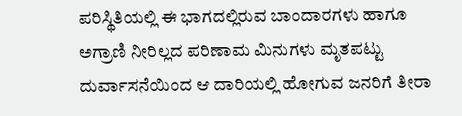ಪರಿಸ್ಥಿತಿಯಲ್ಲಿ ಈ ಭಾಗದಲ್ಲಿರುವ ಬಾಂದಾರಗಳು ಹಾಗೂ ಅಗ್ರಾಣಿ ನೀರಿಲ್ಲದ ಪರಿಣಾಮ ಮಿನುಗಳು ಮೃತಪಟ್ಟು ದುರ್ವಾಸನೆಯಿಂದ ಆ ದಾರಿಯಲ್ಲಿ ಹೋಗುವ ಜನರಿಗೆ ತೀರಾ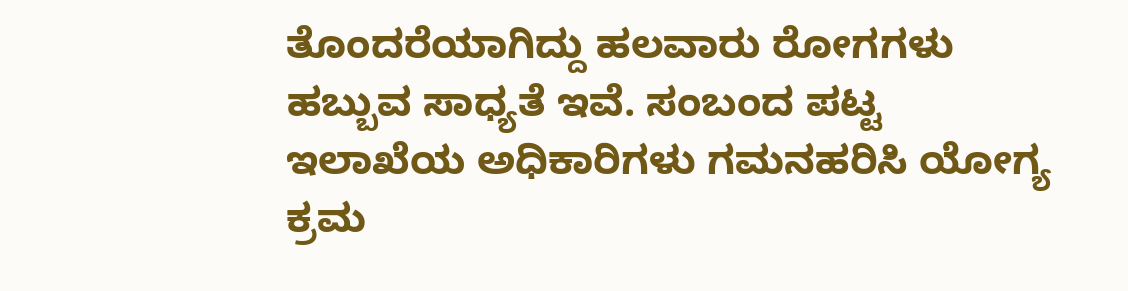ತೊಂದರೆಯಾಗಿದ್ದು ಹಲವಾರು ರೋಗಗಳು ಹಬ್ಬುವ ಸಾಧ್ಯತೆ ಇವೆ. ಸಂಬಂದ ಪಟ್ಟ ಇಲಾಖೆಯ ಅಧಿಕಾರಿಗಳು ಗಮನಹರಿಸಿ ಯೋಗ್ಯ ಕ್ರಮ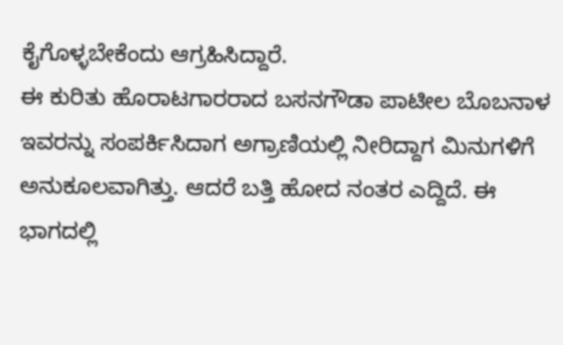ಕೈಗೊಳ್ಳಬೇಕೆಂದು ಆಗ್ರಹಿಸಿದ್ದಾರೆ.
ಈ ಕುರಿತು ಹೊರಾಟಗಾರರಾದ ಬಸನಗೌಡಾ ಪಾಟೀಲ ಬೊಬನಾಳ ಇವರನ್ನು ಸಂಪರ್ಕಿಸಿದಾಗ ಅಗ್ರಾಣಿಯಲ್ಲಿ ನೀರಿದ್ದಾಗ ಮಿನುಗಳಿಗೆ ಅನುಕೂಲವಾಗಿತ್ತು. ಆದರೆ ಬತ್ತಿ ಹೋದ ನಂತರ ಎದ್ದಿದೆ. ಈ ಭಾಗದಲ್ಲಿ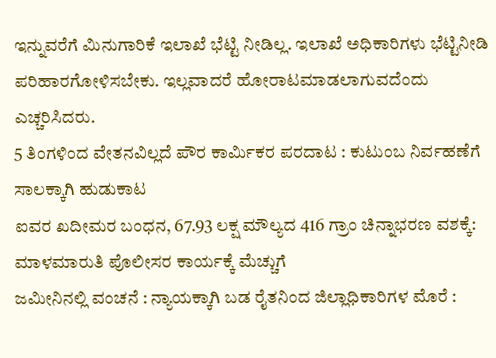ಇನ್ನುವರೆಗೆ ಮಿನುಗಾರಿಕೆ ಇಲಾಖೆ ಭೆಟ್ಟಿ ನೀಡಿಲ್ಲ. ಇಲಾಖೆ ಅಧಿಕಾರಿಗಳು ಭೆಟ್ಟಿನೀಡಿ ಪರಿಹಾರಗೋಳಿಸಬೇಕು. ಇಲ್ಲವಾದರೆ ಹೋರಾಟಮಾಡಲಾಗುವದೆಂದು ಎಚ್ಚರಿಸಿದರು.
5 ತಿಂಗಳಿಂದ ವೇತನವಿಲ್ಲದೆ ಪೌರ ಕಾರ್ಮಿಕರ ಪರದಾಟ : ಕುಟುಂಬ ನಿರ್ವಹಣೆಗೆ ಸಾಲಕ್ಕಾಗಿ ಹುಡುಕಾಟ
ಐವರ ಖದೀಮರ ಬಂಧನ, 67.93 ಲಕ್ಷ ಮೌಲ್ಯದ 416 ಗ್ರಾಂ ಚಿನ್ನಾಭರಣ ವಶಕ್ಕೆ: ಮಾಳಮಾರುತಿ ಪೊಲೀಸರ ಕಾರ್ಯಕ್ಕೆ ಮೆಚ್ಚುಗೆ
ಜಮೀನಿನಲ್ಲಿ ವಂಚನೆ : ನ್ಯಾಯಕ್ಕಾಗಿ ಬಡ ರೈತನಿಂದ ಜಿಲ್ಲಾಧಿಕಾರಿಗಳ ಮೊರೆ :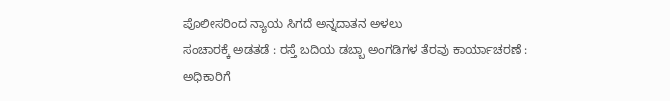ಪೊಲೀಸರಿಂದ ನ್ಯಾಯ ಸಿಗದೆ ಅನ್ನದಾತನ ಅಳಲು
ಸಂಚಾರಕ್ಕೆ ಅಡತಡೆ : ರಸ್ತೆ ಬದಿಯ ಡಬ್ಬಾ ಅಂಗಡಿಗಳ ತೆರವು ಕಾರ್ಯಾಚರಣೆ : ಅಧಿಕಾರಿಗೆ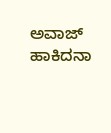ಅವಾಜ್ ಹಾಕಿದನಾ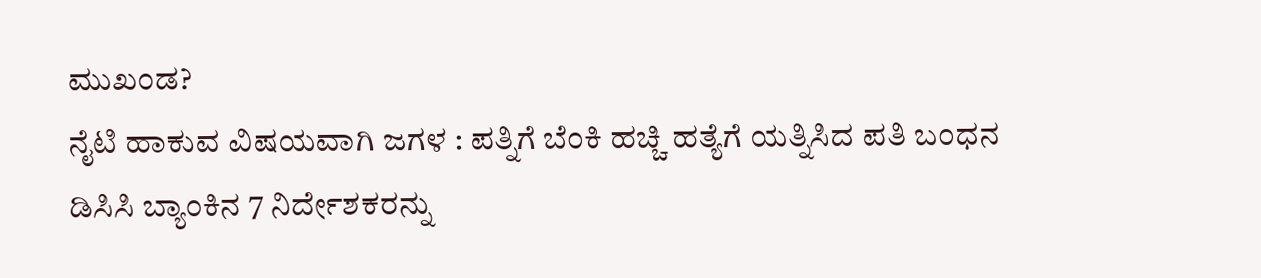ಮುಖಂಡ?
ನೈಟಿ ಹಾಕುವ ವಿಷಯವಾಗಿ ಜಗಳ : ಪತ್ನಿಗೆ ಬೆಂಕಿ ಹಚ್ಚಿ ಹತ್ಯೆಗೆ ಯತ್ನಿಸಿದ ಪತಿ ಬಂಧನ
ಡಿಸಿಸಿ ಬ್ಯಾಂಕಿನ 7 ನಿರ್ದೇಶಕರನ್ನು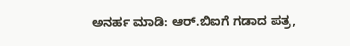ಅನರ್ಹ ಮಾಡಿ: ಆರ್.ಬಿಐಗೆ ಗಡಾದ ಪತ್ರ,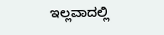ಇಲ್ಲವಾದಲ್ಲಿ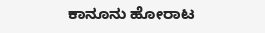ಕಾನೂನು ಹೋರಾಟ